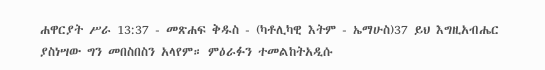ሐዋርያት ሥራ 13:37 - መጽሐፍ ቅዱስ - (ካቶሊካዊ እትም - ኤማሁስ)37 ይህ እግዚአብሔር ያስነሣው ግን መበስበስን አላየም። ምዕራፉን ተመልከትአዲሱ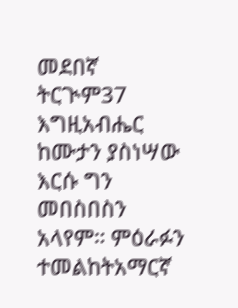መደበኛ ትርጒም37 እግዚአብሔር ከሙታን ያስነሣው እርሱ ግን መበስበስን አላየም። ምዕራፉን ተመልከትአማርኛ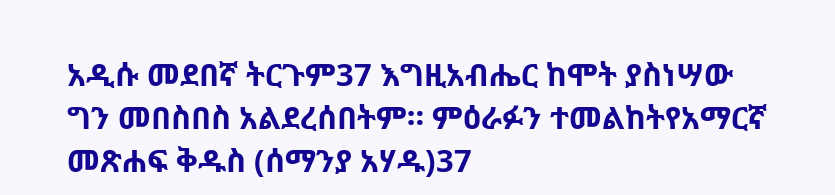አዲሱ መደበኛ ትርጉም37 እግዚአብሔር ከሞት ያስነሣው ግን መበስበስ አልደረሰበትም። ምዕራፉን ተመልከትየአማርኛ መጽሐፍ ቅዱስ (ሰማንያ አሃዱ)37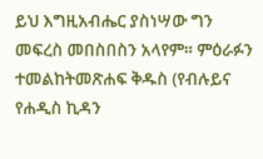ይህ እግዚአብሔር ያስነሣው ግን መፍረስ መበስበስን አላየም። ምዕራፉን ተመልከትመጽሐፍ ቅዱስ (የብሉይና የሐዲስ ኪዳን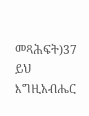መጻሕፍት)37 ይህ እግዚአብሔር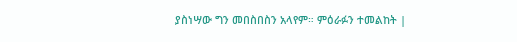ያስነሣው ግን መበስበስን አላየም። ምዕራፉን ተመልከት |